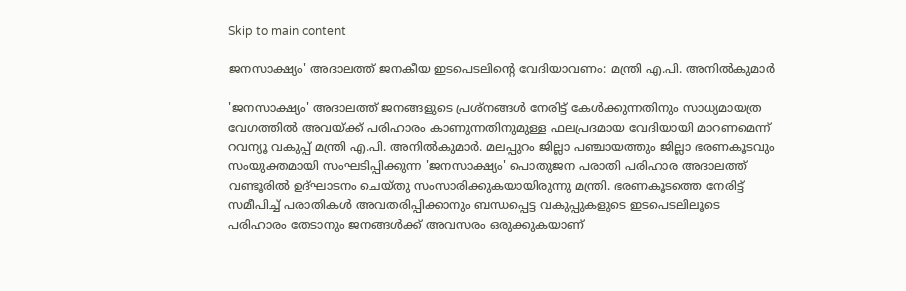Skip to main content

ജനസാക്ഷ്യം' അദാലത്ത് ജനകീയ ഇടപെടലിന്റെ വേദിയാവണം: മന്ത്രി എ.പി. അനില്‍കുമാര്‍

'ജനസാക്ഷ്യം' അദാലത്ത് ജനങ്ങളുടെ പ്രശ്‌നങ്ങള്‍ നേരിട്ട് കേള്‍ക്കുന്നതിനും സാധ്യമായത്ര വേഗത്തില്‍ അവയ്ക്ക് പരിഹാരം കാണുന്നതിനുമുള്ള ഫലപ്രദമായ വേദിയായി മാറണമെന്ന് റവന്യൂ വകുപ്പ് മന്ത്രി എ.പി. അനില്‍കുമാര്‍. മലപ്പുറം ജില്ലാ പഞ്ചായത്തും ജില്ലാ ഭരണകൂടവും സംയുക്തമായി സംഘടിപ്പിക്കുന്ന 'ജനസാക്ഷ്യം' പൊതുജന പരാതി പരിഹാര അദാലത്ത് വണ്ടൂരില്‍ ഉദ്ഘാടനം ചെയ്തു സംസാരിക്കുകയായിരുന്നു മന്ത്രി. ഭരണകൂടത്തെ നേരിട്ട് സമീപിച്ച് പരാതികള്‍ അവതരിപ്പിക്കാനും ബന്ധപ്പെട്ട വകുപ്പുകളുടെ ഇടപെടലിലൂടെ പരിഹാരം തേടാനും ജനങ്ങള്‍ക്ക് അവസരം ഒരുക്കുകയാണ്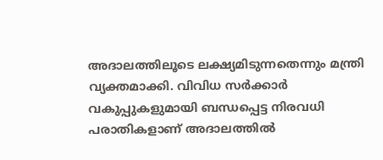അദാലത്തിലൂടെ ലക്ഷ്യമിടുന്നതെന്നും മന്ത്രി വ്യക്തമാക്കി. വിവിധ സര്‍ക്കാര്‍ വകുപ്പുകളുമായി ബന്ധപ്പെട്ട നിരവധി പരാതികളാണ് അദാലത്തില്‍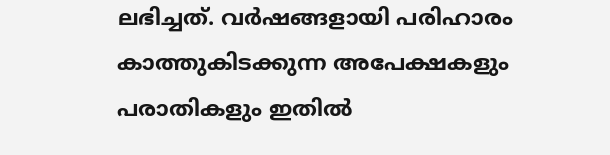ലഭിച്ചത്. വര്‍ഷങ്ങളായി പരിഹാരം കാത്തുകിടക്കുന്ന അപേക്ഷകളും പരാതികളും ഇതില്‍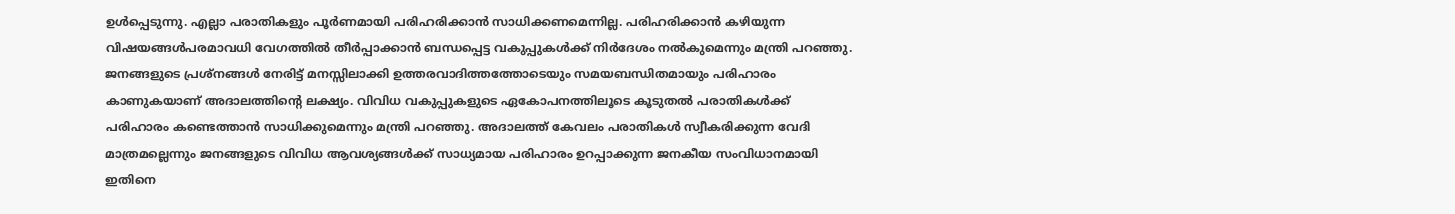ഉള്‍പ്പെടുന്നു. എല്ലാ പരാതികളും പൂര്‍ണമായി പരിഹരിക്കാന്‍ സാധിക്കണമെന്നില്ല. പരിഹരിക്കാന്‍ കഴിയുന്ന വിഷയങ്ങള്‍പരമാവധി വേഗത്തില്‍ തീര്‍പ്പാക്കാന്‍ ബന്ധപ്പെട്ട വകുപ്പുകള്‍ക്ക് നിര്‍ദേശം നല്‍കുമെന്നും മന്ത്രി പറഞ്ഞു. ജനങ്ങളുടെ പ്രശ്‌നങ്ങള്‍ നേരിട്ട് മനസ്സിലാക്കി ഉത്തരവാദിത്തത്തോടെയും സമയബന്ധിതമായും പരിഹാരം കാണുകയാണ് അദാലത്തിന്റെ ലക്ഷ്യം. വിവിധ വകുപ്പുകളുടെ ഏകോപനത്തിലൂടെ കൂടുതല്‍ പരാതികള്‍ക്ക് പരിഹാരം കണ്ടെത്താന്‍ സാധിക്കുമെന്നും മന്ത്രി പറഞ്ഞു. അദാലത്ത് കേവലം പരാതികള്‍ സ്വീകരിക്കുന്ന വേദി മാത്രമല്ലെന്നും ജനങ്ങളുടെ വിവിധ ആവശ്യങ്ങള്‍ക്ക് സാധ്യമായ പരിഹാരം ഉറപ്പാക്കുന്ന ജനകീയ സംവിധാനമായി ഇതിനെ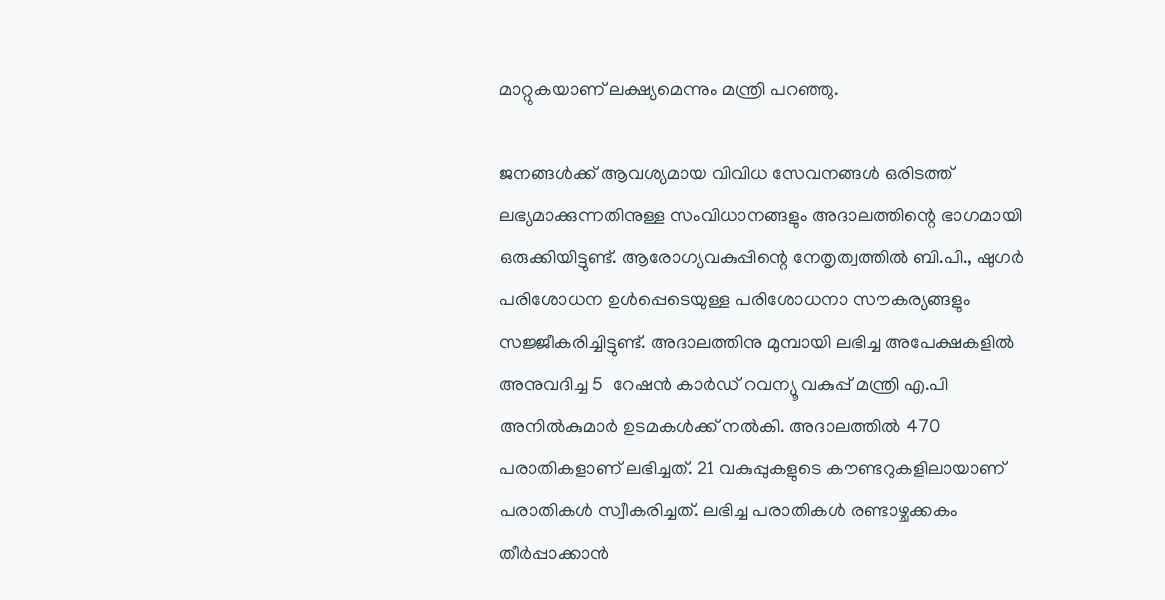മാറ്റുകയാണ് ലക്ഷ്യമെന്നും മന്ത്രി പറഞ്ഞു.

ജനങ്ങള്‍ക്ക് ആവശ്യമായ വിവിധ സേവനങ്ങള്‍ ഒരിടത്ത് ലഭ്യമാക്കുന്നതിനുള്ള സംവിധാനങ്ങളും അദാലത്തിന്റെ ഭാഗമായി ഒരുക്കിയിട്ടുണ്ട്. ആരോഗ്യവകുപ്പിന്റെ നേതൃത്വത്തില്‍ ബി.പി., ഷുഗര്‍ പരിശോധന ഉള്‍പ്പെടെയുള്ള പരിശോധനാ സൗകര്യങ്ങളും സജ്ജീകരിച്ചിട്ടുണ്ട്. അദാലത്തിനു മുമ്പായി ലഭിച്ച അപേക്ഷകളില്‍ അനുവദിച്ച 5  റേഷന്‍ കാര്‍ഡ് റവന്യൂ വകുപ്പ് മന്ത്രി എ.പി അനില്‍കുമാര്‍ ഉടമകള്‍ക്ക് നല്‍കി. അദാലത്തില്‍ 470 പരാതികളാണ് ലഭിച്ചത്. 21 വകുപ്പുകളുടെ കൗണ്ടറുകളിലായാണ് പരാതികള്‍ സ്വീകരിച്ചത്. ലഭിച്ച പരാതികള്‍ രണ്ടാഴ്ചക്കകം തീര്‍പ്പാക്കാന്‍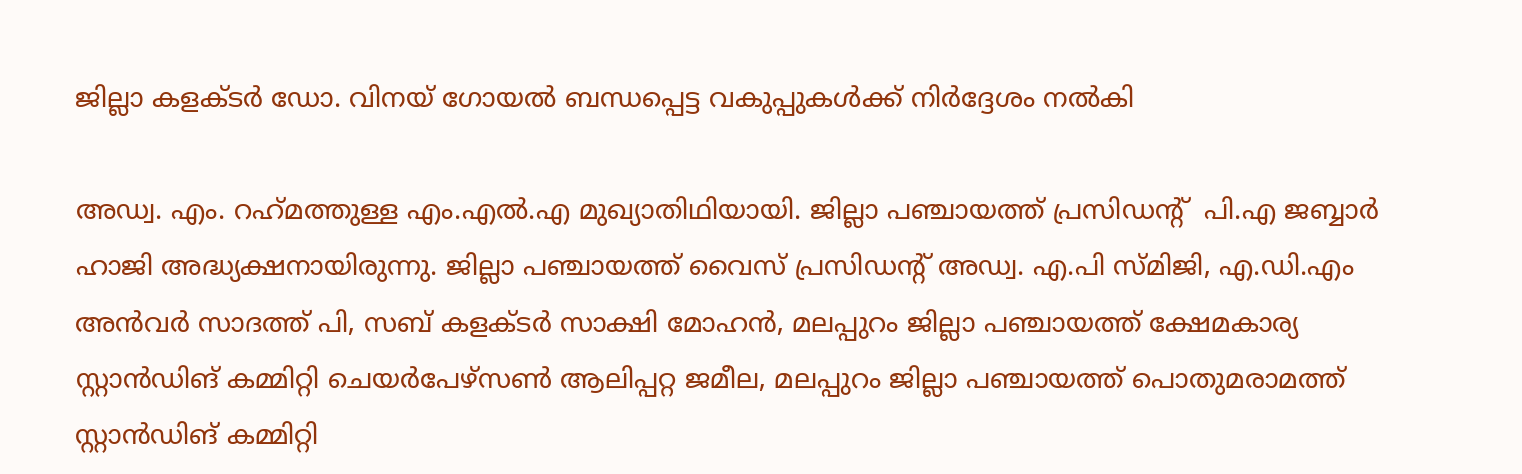ജില്ലാ കളക്ടര്‍ ഡോ. വിനയ് ഗോയല്‍ ബന്ധപ്പെട്ട വകുപ്പുകള്‍ക്ക് നിര്‍ദ്ദേശം നല്‍കി

അഡ്വ. എം. റഹ്‌മത്തുള്ള എം.എല്‍.എ മുഖ്യാതിഥിയായി. ജില്ലാ പഞ്ചായത്ത് പ്രസിഡന്റ്  പി.എ ജബ്ബാര്‍ ഹാജി അദ്ധ്യക്ഷനായിരുന്നു. ജില്ലാ പഞ്ചായത്ത് വൈസ് പ്രസിഡന്റ് അഡ്വ. എ.പി സ്മിജി, എ.ഡി.എം അന്‍വര്‍ സാദത്ത് പി, സബ് കളക്ടര്‍ സാക്ഷി മോഹന്‍, മലപ്പുറം ജില്ലാ പഞ്ചായത്ത് ക്ഷേമകാര്യ സ്റ്റാന്‍ഡിങ് കമ്മിറ്റി ചെയര്‍പേഴ്‌സണ്‍ ആലിപ്പറ്റ ജമീല, മലപ്പുറം ജില്ലാ പഞ്ചായത്ത് പൊതുമരാമത്ത് സ്റ്റാന്‍ഡിങ് കമ്മിറ്റി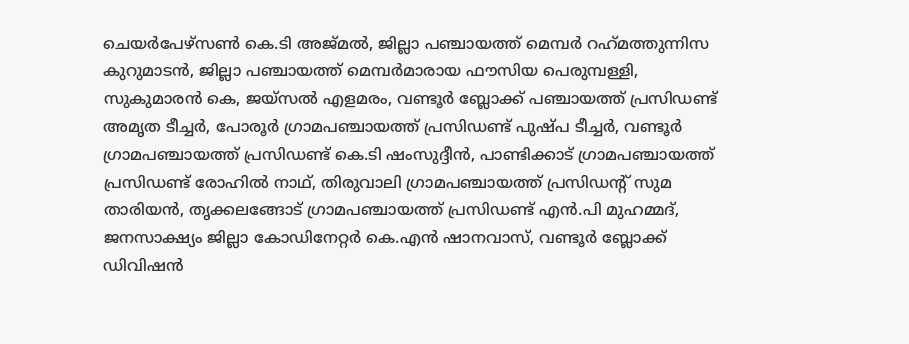ചെയര്‍പേഴ്‌സണ്‍ കെ.ടി അജ്മല്‍, ജില്ലാ പഞ്ചായത്ത് മെമ്പര്‍ റഹ്‌മത്തുന്നിസ കുറുമാടന്‍, ജില്ലാ പഞ്ചായത്ത് മെമ്പര്‍മാരായ ഫൗസിയ പെരുമ്പള്ളി, സുകുമാരന്‍ കെ, ജയ്‌സല്‍ എളമരം, വണ്ടൂര്‍ ബ്ലോക്ക് പഞ്ചായത്ത് പ്രസിഡണ്ട് അമൃത ടീച്ചര്‍, പോരൂര്‍ ഗ്രാമപഞ്ചായത്ത് പ്രസിഡണ്ട് പുഷ്പ ടീച്ചര്‍, വണ്ടൂര്‍ ഗ്രാമപഞ്ചായത്ത് പ്രസിഡണ്ട് കെ.ടി ഷംസുദ്ദീന്‍, പാണ്ടിക്കാട് ഗ്രാമപഞ്ചായത്ത് പ്രസിഡണ്ട് രോഹില്‍ നാഥ്, തിരുവാലി ഗ്രാമപഞ്ചായത്ത് പ്രസിഡന്റ് സുമ താരിയന്‍, തൃക്കലങ്ങോട് ഗ്രാമപഞ്ചായത്ത് പ്രസിഡണ്ട് എന്‍.പി മുഹമ്മദ്, ജനസാക്ഷ്യം ജില്ലാ കോഡിനേറ്റര്‍ കെ.എന്‍ ഷാനവാസ്, വണ്ടൂര്‍ ബ്ലോക്ക് ഡിവിഷന്‍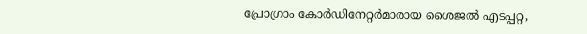പ്രോഗ്രാം കോര്‍ഡിനേറ്റര്‍മാരായ ശൈജല്‍ എടപ്പറ്റ,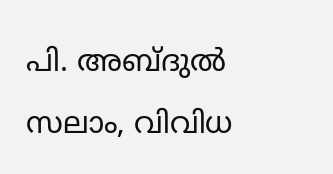പി. അബ്ദുല്‍ സലാം, വിവിധ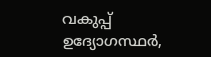വകുപ്പ് ഉദ്യോഗസ്ഥര്‍,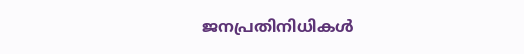ജനപ്രതിനിധികള്‍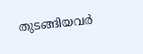തുടങ്ങിയവര്‍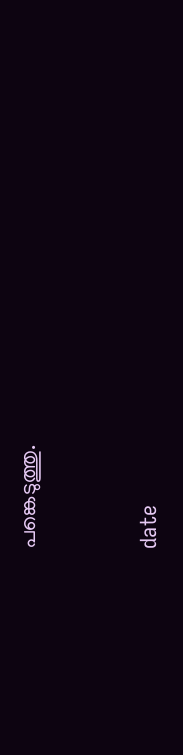പങ്കെടുത്തു.


date